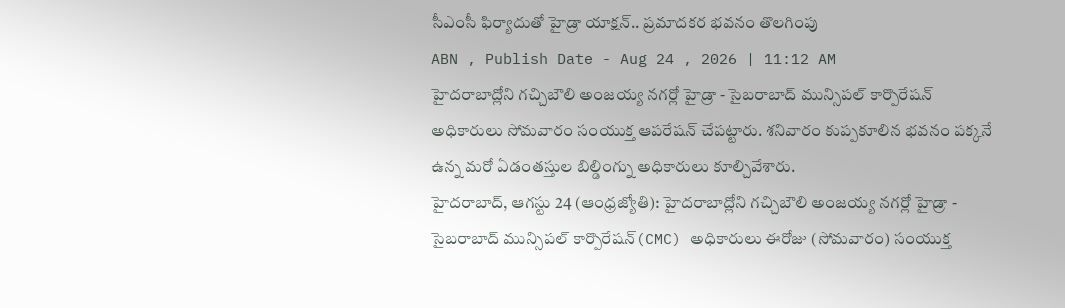సీఎంసీ ఫిర్యాదుతో హైడ్రా యాక్షన్.. ప్రమాదకర భవనం తొలగింపు
ABN , Publish Date - Aug 24 , 2026 | 11:12 AM
హైదరాబాద్లోని గచ్చిబౌలి అంజయ్య నగర్లో హైడ్రా - సైబరాబాద్ మున్సిపల్ కార్పొరేషన్ అధికారులు సోమవారం సంయుక్త ఆపరేషన్ చేపట్టారు. శనివారం కుప్పకూలిన భవనం పక్కనే ఉన్న మరో ఏడంతస్తుల బిల్డింగ్ను అధికారులు కూల్చివేశారు.
హైదరాబాద్, ఆగస్టు 24 (ఆంధ్రజ్యోతి): హైదరాబాద్లోని గచ్చిబౌలి అంజయ్య నగర్లో హైడ్రా - సైబరాబాద్ మున్సిపల్ కార్పొరేషన్(CMC) అధికారులు ఈరోజు (సోమవారం) సంయుక్త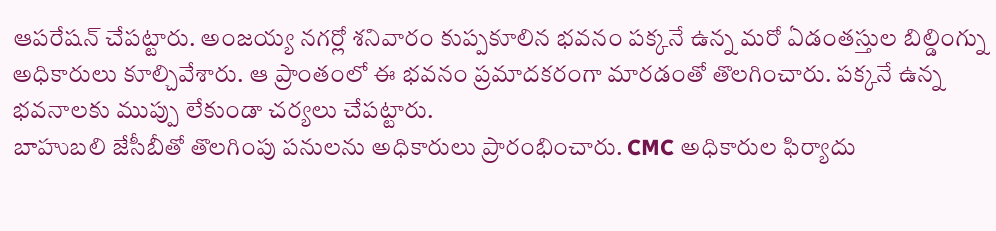ఆపరేషన్ చేపట్టారు. అంజయ్య నగర్లో శనివారం కుప్పకూలిన భవనం పక్కనే ఉన్న మరో ఏడంతస్తుల బిల్డింగ్ను అధికారులు కూల్చివేశారు. ఆ ప్రాంతంలో ఈ భవనం ప్రమాదకరంగా మారడంతో తొలగించారు. పక్కనే ఉన్న భవనాలకు ముప్పు లేకుండా చర్యలు చేపట్టారు.
బాహుబలి జేసీబీతో తొలగింపు పనులను అధికారులు ప్రారంభించారు. CMC అధికారుల ఫిర్యాదు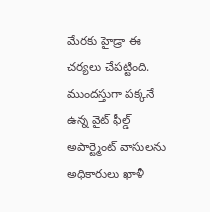మేరకు హైడ్రా ఈ చర్యలు చేపట్టింది. ముందస్తుగా పక్కనే ఉన్న వైట్ ఫీల్డ్ అపార్ట్మెంట్ వాసులను అధికారులు ఖాళీ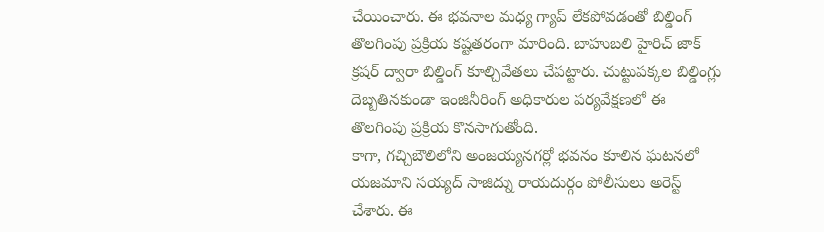చేయించారు. ఈ భవనాల మధ్య గ్యాప్ లేకపోవడంతో బిల్డింగ్ తొలగింపు ప్రక్రియ కష్టతరంగా మారింది. బాహుబలి హైరిచ్ జాక్ క్రషర్ ద్వారా బిల్డింగ్ కూల్చివేతలు చేపట్టారు. చుట్టుపక్కల బిల్డింగ్లు దెబ్బతినకుండా ఇంజినీరింగ్ అధికారుల పర్యవేక్షణలో ఈ తొలగింపు ప్రక్రియ కొనసాగుతోంది.
కాగా, గచ్చిబౌలిలోని అంజయ్యనగర్లో భవనం కూలిన ఘటనలో యజమాని సయ్యద్ సాజిద్ను రాయదుర్గం పోలీసులు అరెస్ట్ చేశారు. ఈ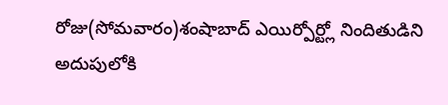రోజు(సోమవారం)శంషాబాద్ ఎయిర్పోర్ట్లో నిందితుడిని అదుపులోకి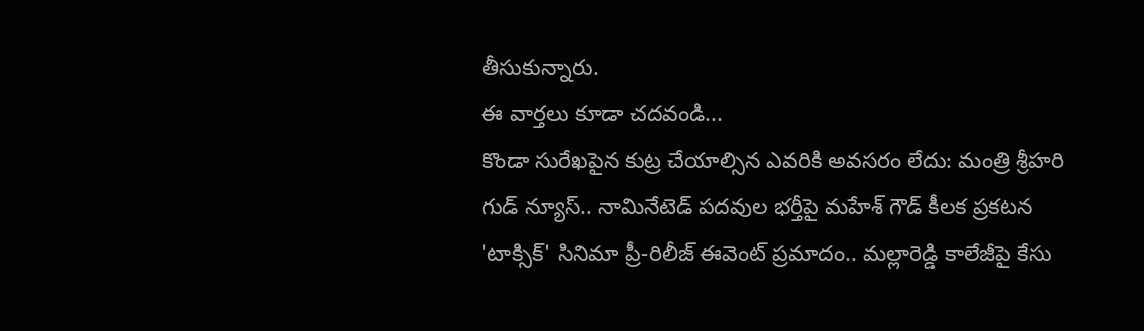తీసుకున్నారు.
ఈ వార్తలు కూడా చదవండి...
కొండా సురేఖపైన కుట్ర చేయాల్సిన ఎవరికి అవసరం లేదు: మంత్రి శ్రీహరి
గుడ్ న్యూస్.. నామినేటెడ్ పదవుల భర్తీపై మహేశ్ గౌడ్ కీలక ప్రకటన
'టాక్సిక్' సినిమా ప్రీ-రిలీజ్ ఈవెంట్ ప్రమాదం.. మల్లారెడ్డి కాలేజీపై కేసు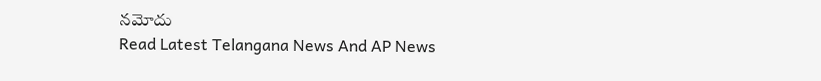నమోదు
Read Latest Telangana News And AP News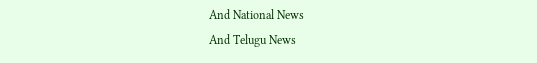And National News
And Telugu News